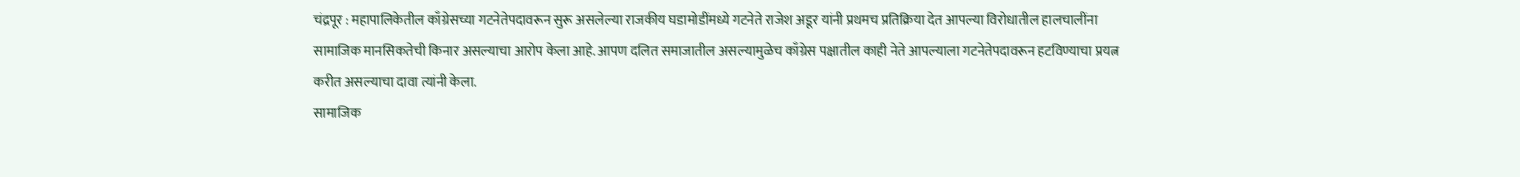चंद्रपूर : महापालिकेतील काँग्रेसच्या गटनेतेपदावरून सुरू असलेल्या राजकीय घडामोडींमध्ये गटनेते राजेश अडूर यांनी प्रथमच प्रतिक्रिया देत आपल्या विरोधातील हालचालींना सामाजिक मानसिकतेची किनार असल्याचा आरोप केला आहे. आपण दलित समाजातील असल्यामुळेच काँग्रेस पक्षातील काही नेते आपल्याला गटनेतेपदावरून हटविण्याचा प्रयत्न करीत असल्याचा दावा त्यांनी केला.
सामाजिक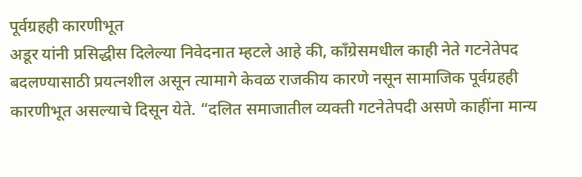पूर्वग्रहही कारणीभूत
अडूर यांनी प्रसिद्धीस दिलेल्या निवेदनात म्हटले आहे की, काँग्रेसमधील काही नेते गटनेतेपद बदलण्यासाठी प्रयत्नशील असून त्यामागे केवळ राजकीय कारणे नसून सामाजिक पूर्वग्रहही कारणीभूत असल्याचे दिसून येते. “दलित समाजातील व्यक्ती गटनेतेपदी असणे काहींना मान्य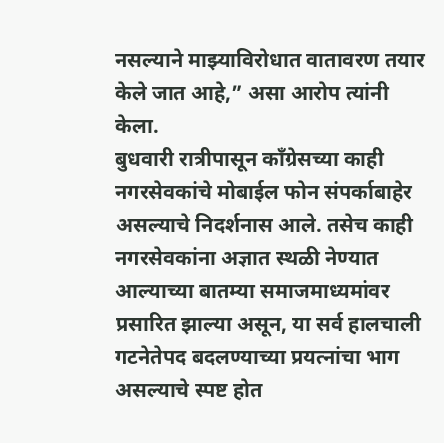नसल्याने माझ्याविरोधात वातावरण तयार केले जात आहे,” असा आरोप त्यांनी केला.
बुधवारी रात्रीपासून काँग्रेसच्या काही नगरसेवकांचे मोबाईल फोन संपर्काबाहेर असल्याचे निदर्शनास आले. तसेच काही नगरसेवकांना अज्ञात स्थळी नेण्यात आल्याच्या बातम्या समाजमाध्यमांवर प्रसारित झाल्या असून, या सर्व हालचाली गटनेतेपद बदलण्याच्या प्रयत्नांचा भाग असल्याचे स्पष्ट होत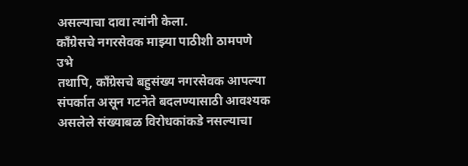असल्याचा दावा त्यांनी केला.
काँग्रेसचे नगरसेवक माझ्या पाठीशी ठामपणे उभे
तथापि, काँग्रेसचे बहुसंख्य नगरसेवक आपल्या संपर्कात असून गटनेते बदलण्यासाठी आवश्यक असलेले संख्याबळ विरोधकांकडे नसल्याचा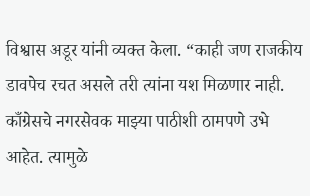विश्वास अडूर यांनी व्यक्त केला. “काही जण राजकीय डावपेच रचत असले तरी त्यांना यश मिळणार नाही. काँग्रेसचे नगरसेवक माझ्या पाठीशी ठामपणे उभे आहेत. त्यामुळे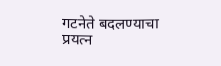गटनेते बदलण्याचा प्रयत्न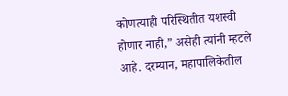कोणत्याही परिस्थितीत यशस्वी होणार नाही,” असेही त्यांनी म्हटले आहे. दरम्यान, महापालिकेतील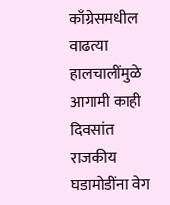काँग्रेसमधील वाढत्या हालचालींमुळे आगामी काही दिवसांत राजकीय घडामोडींना वेग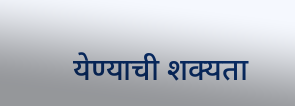येण्याची शक्यता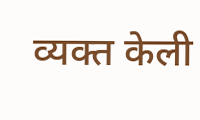व्यक्त केली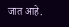जात आहे.